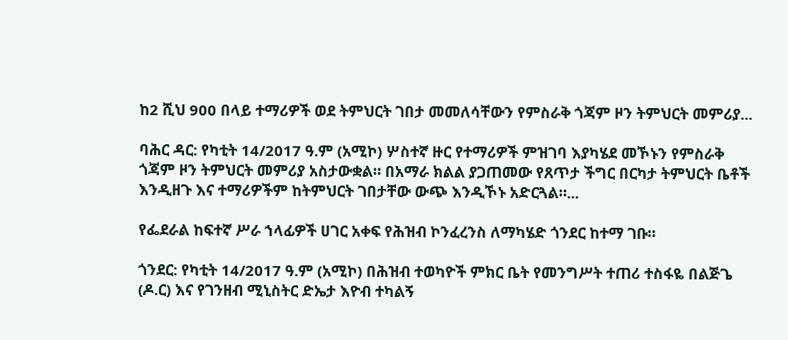ከ2 ሺህ 900 በላይ ተማሪዎች ወደ ትምህርት ገበታ መመለሳቸውን የምስራቅ ጎጃም ዞን ትምህርት መምሪያ...

ባሕር ዳር: የካቲት 14/2017 ዓ.ም (አሚኮ) ሦስተኛ ዙር የተማሪዎች ምዝገባ እያካሄደ መኾኑን የምስራቅ ጎጃም ዞን ትምህርት መምሪያ አስታውቋል። በአማራ ክልል ያጋጠመው የጸጥታ ችግር በርካታ ትምህርት ቤቶች እንዲዘጉ እና ተማሪዎችም ከትምህርት ገበታቸው ውጭ እንዲኾኑ አድርጓል።...

የፌደራል ከፍተኛ ሥራ ኀላፊዎች ሀገር አቀፍ የሕዝብ ኮንፈረንስ ለማካሄድ ጎንደር ከተማ ገቡ።

ጎንደር: የካቲት 14/2017 ዓ.ም (አሚኮ) በሕዝብ ተወካዮች ምክር ቤት የመንግሥት ተጠሪ ተስፋዬ በልጅጌ (ዶ.ር) እና የገንዘብ ሚኒስትር ድኤታ እዮብ ተካልኝ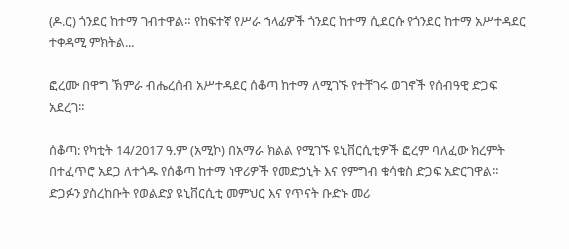(ዶ.ር) ጎንደር ከተማ ገብተዋል። የከፍተኛ የሥራ ኀላፊዎች ጎንደር ከተማ ሲደርሱ የጎንደር ከተማ አሥተዳደር ተቀዳሚ ምክትል...

ፎረሙ በዋግ ኽምራ ብሔረሰብ አሥተዳደር ሰቆጣ ከተማ ለሚገኙ የተቸገሩ ወገኖች የሰብዓዊ ድጋፍ አደረገ።

ሰቆጣ: የካቲት 14/2017 ዓ.ም (አሚኮ) በአማራ ክልል የሚገኙ ዩኒቨርሲቲዎች ፎረም ባለፈው ክረምት በተፈጥሮ አደጋ ለተጎዱ የሰቆጣ ከተማ ነዋሪዎች የመድኃኒት እና የምግብ ቁሳቁስ ድጋፍ አድርገዋል። ድጋፉን ያስረከቡት የወልድያ ዩኒቨርሲቲ መምህር እና የጥናት ቡድኑ መሪ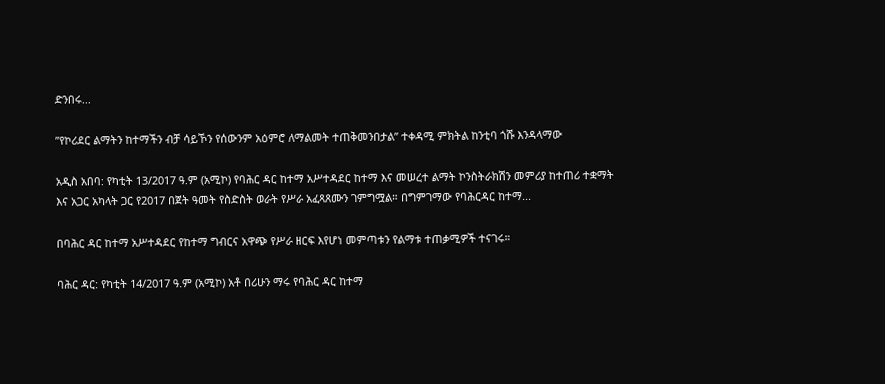ድንበሩ...

”የኮሪደር ልማትን ከተማችን ብቻ ሳይኾን የሰውንም አዕምሮ ለማልመት ተጠቅመንበታል” ተቀዳሚ ምክትል ከንቲባ ጎሹ እንዳላማው

አዲስ አበባ: የካቲት 13/2017 ዓ.ም (አሚኮ) የባሕር ዳር ከተማ አሥተዳደር ከተማ እና መሠረተ ልማት ኮንስትራክሽን መምሪያ ከተጠሪ ተቋማት እና አጋር አካላት ጋር የ2017 በጀት ዓመት የስድስት ወራት የሥራ አፈጻጸሙን ገምግሟል። በግምገማው የባሕርዳር ከተማ...

በባሕር ዳር ከተማ አሥተዳደር የከተማ ግብርና አዋጭ የሥራ ዘርፍ እየሆነ መምጣቱን የልማቱ ተጠቃሚዎች ተናገሩ።

ባሕር ዳር: የካቲት 14/2017 ዓ.ም (አሚኮ) አቶ በሪሁን ማሩ የባሕር ዳር ከተማ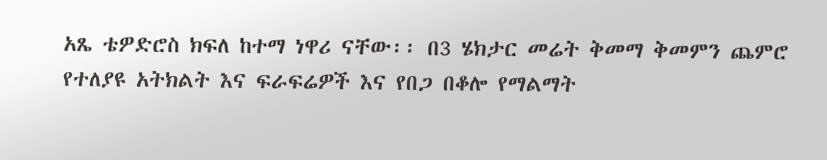አጼ ቴዎድሮስ ክፍለ ከተማ ነዋሪ ናቸው፡፡ በ3 ሄክታር መሬት ቅመማ ቅመምን ጨምሮ የተለያዩ አትክልት እና ፍራፍሬዎች እና የበጋ በቆሎ የማልማት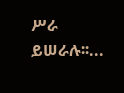ሥራ ይሠራሉ፡፡...